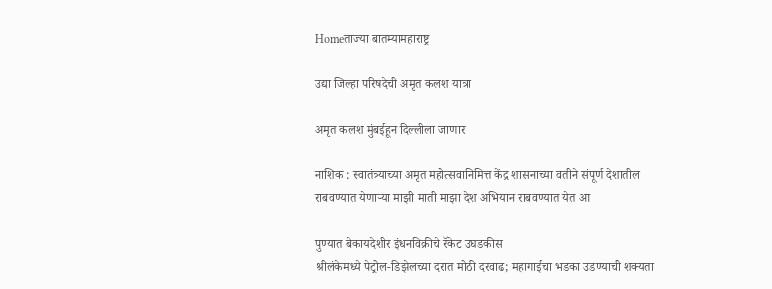Homeताज्या बातम्यामहाराष्ट्र

उद्या जिल्हा परिषदेची अमृत कलश यात्रा

अमृत कलश मुंबईहून दिल्लीला जाणार

नाशिक : स्वातंत्र्याच्या अमृत महोत्सवानिमित्त केंद्र शासनाच्या वतीने संपूर्ण देशातील राबवण्यात येणाऱ्या माझी माती माझा देश अभियान राबवण्यात येत आ

पुण्यात बेकायदेशीर इंधनविक्रीचे रॅकेट उघडकीस
श्रीलंकेमध्ये पेट्रोल-डिझेलच्या दरात मोठी दरवाढ; महागाईचा भडका उडण्याची शक्यता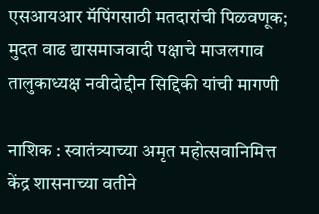एसआयआर मॅपिंगसाठी मतदारांची पिळवणूक; मुदत वाढ द्यासमाजवादी पक्षाचे माजलगाव तालुकाध्यक्ष नवीदोद्दीन सिद्दिकी यांची मागणी

नाशिक : स्वातंत्र्याच्या अमृत महोत्सवानिमित्त केंद्र शासनाच्या वतीने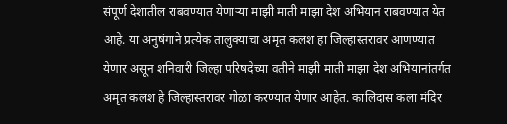संपूर्ण देशातील राबवण्यात येणाऱ्या माझी माती माझा देश अभियान राबवण्यात येत आहे. या अनुषंगाने प्रत्येक तालुक्याचा अमृत कलश हा जिल्हास्तरावर आणण्यात येणार असून शनिवारी जिल्हा परिषदेच्या वतीने माझी माती माझा देश अभियानांतर्गत अमृत कलश हे जिल्हास्तरावर गोळा करण्यात येणार आहेत. कालिदास कला मंदिर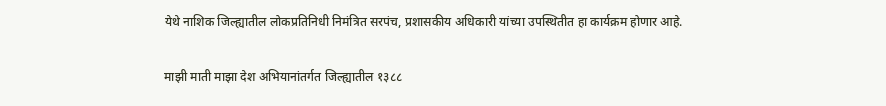येथे नाशिक जिल्ह्यातील लोकप्रतिनिधी निमंत्रित सरपंच, प्रशासकीय अधिकारी यांच्या उपस्थितीत हा कार्यक्रम होणार आहे.

माझी माती माझा देश अभियानांतर्गत जिल्ह्यातील १३८८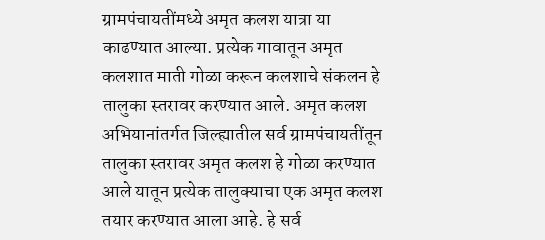ग्रामपंचायतींमध्ये अमृत कलश यात्रा या काढण्यात आल्या. प्रत्येक गावातून अमृत कलशात माती गोळा करून कलशाचे संकलन हे तालुका स्तरावर करण्यात आले. अमृत कलश अभियानांतर्गत जिल्ह्यातील सर्व ग्रामपंचायतींतून तालुका स्तरावर अमृत कलश हे गोळा करण्यात आले यातून प्रत्येक तालुक्याचा एक अमृत कलश तयार करण्यात आला आहे. हे सर्व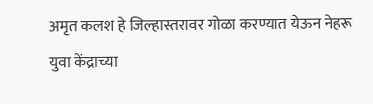अमृत कलश हे जिल्हास्तरावर गोळा करण्यात येऊन नेहरू युवा केंद्राच्या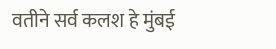वतीने सर्व कलश हे मुंबई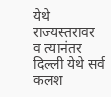येथे राज्यस्तरावर व त्यानंतर दिल्ली येथे सर्व कलश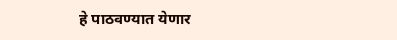हे पाठवण्यात येणार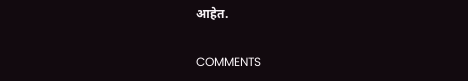आहेत.

COMMENTS